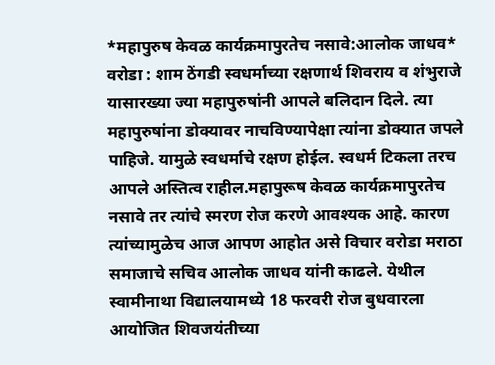*महापुरुष केवळ कार्यक्रमापुरतेच नसावे:आलोक जाधव* वरोडा : शाम ठेंगडी स्वधर्माच्या रक्षणार्थ शिवराय व शंभुराजे यासारख्या ज्या महापुरुषांनी आपले बलिदान दिले. त्या महापुरुषांना डोक्यावर नाचविण्यापेक्षा त्यांना डोक्यात जपले पाहिजे. यामुळे स्वधर्माचे रक्षण होईल. स्वधर्म टिकला तरच आपले अस्तित्व राहील.महापुरूष केवळ कार्यक्रमापुरतेच नसावे तर त्यांचे स्मरण रोज करणे आवश्यक आहे. कारण त्यांच्यामुळेच आज आपण आहोत असे विचार वरोडा मराठा समाजाचे सचिव आलोक जाधव यांनी काढले. येथील स्वामीनाथा विद्यालयामध्ये 18 फरवरी रोज बुधवारला आयोजित शिवजयंतीच्या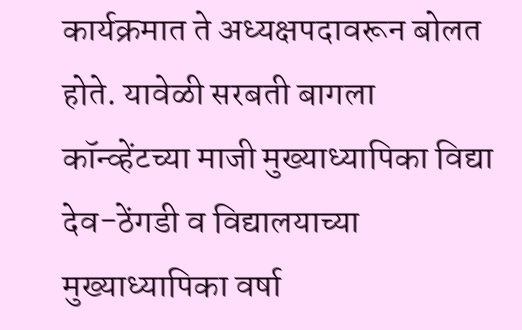कार्यक्रमात ते अध्यक्षपदावरून बोलत होते. यावेळी सरबती बागला कॉन्व्हेंटच्या माजी मुख्याध्यापिका विद्या देव-ठेंगडी व विद्यालयाच्या मुख्याध्यापिका वर्षा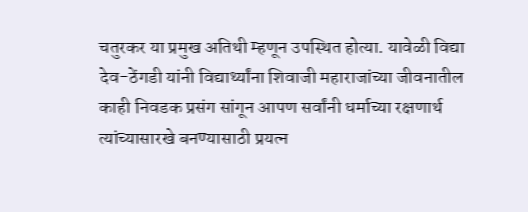चतुरकर या प्रमुख अतिथी म्हणून उपस्थित होत्या. यावेळी विद्या देव-ठेंगडी यांनी विद्यार्थ्यांना शिवाजी महाराजांच्या जीवनातील काही निवडक प्रसंग सांगून आपण सर्वांनी धर्माच्या रक्षणार्थ त्यांच्यासारखे बनण्यासाठी प्रयत्न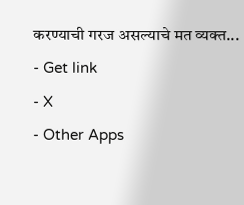करण्याची गरज असल्याचे मत व्यक्त...
- Get link
- X
- Other Apps